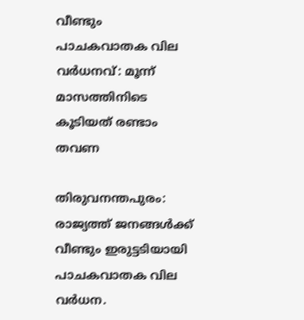വീണ്ടും പാചകവാതക വില വർധനവ്: മൂന്ന് മാസത്തിനിടെ കൂടിയത് രണ്ടാം തവണ

തിരുവനന്തപുരം: രാജ്യത്ത് ജനങ്ങൾക്ക് വീണ്ടും ഇരുട്ടടിയായി പാചകവാതക വില വർധന.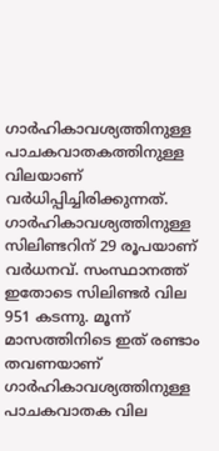ഗാർഹികാവശ്യത്തിനുള്ള പാചകവാതകത്തിനുള്ള വിലയാണ് വർധിപ്പിച്ചിരിക്കുന്നത്. ഗാർഹികാവശ്യത്തിനുള്ള സിലിണ്ടറിന് 29 രൂപയാണ് വർധനവ്. സംസ്ഥാനത്ത് ഇതോടെ സിലിണ്ടർ വില 951 കടന്നു. മൂന്ന് മാസത്തിനിടെ ഇത് രണ്ടാം തവണയാണ് ഗാർഹികാവശ്യത്തിനുള്ള പാചകവാതക വില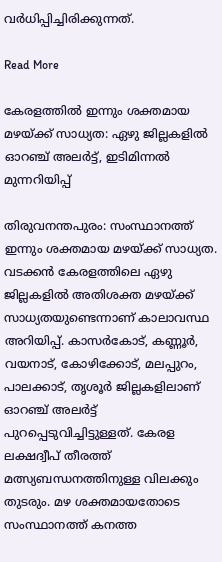വർധിപ്പിച്ചിരിക്കുന്നത്.

Read More

കേരളത്തിൽ ഇന്നും ശക്തമായ മഴയ്ക്ക് സാധ്യത: ഏഴു ജില്ലകളില്‍ ഓറഞ്ച് അലര്‍ട്ട്, ഇടിമിന്നല്‍ മുന്നറിയിപ്പ്

തിരുവനന്തപുരം: സംസ്ഥാനത്ത് ഇന്നും ശക്തമായ മഴയ്ക്ക് സാധ്യത. വടക്കന്‍ കേരളത്തിലെ ഏഴു ജില്ലകളില്‍ അതിശക്ത മഴയ്ക്ക് സാധ്യതയുണ്ടെന്നാണ് കാലാവസ്ഥ അറിയിപ്പ്. കാസര്‍കോട്, കണ്ണൂര്‍, വയനാട്, കോഴിക്കോട്, മലപ്പുറം, പാലക്കാട്, തൃശൂര്‍ ജില്ലകളിലാണ് ഓറഞ്ച് അലര്‍ട്ട് പുറപ്പെടുവിച്ചിട്ടുള്ളത്. കേരള ലക്ഷദ്വീപ് തീരത്ത് മത്സ്യബന്ധനത്തിനുള്ള വിലക്കും തുടരും. മഴ ശക്തമായതോടെ സംസ്ഥാനത്ത് കനത്ത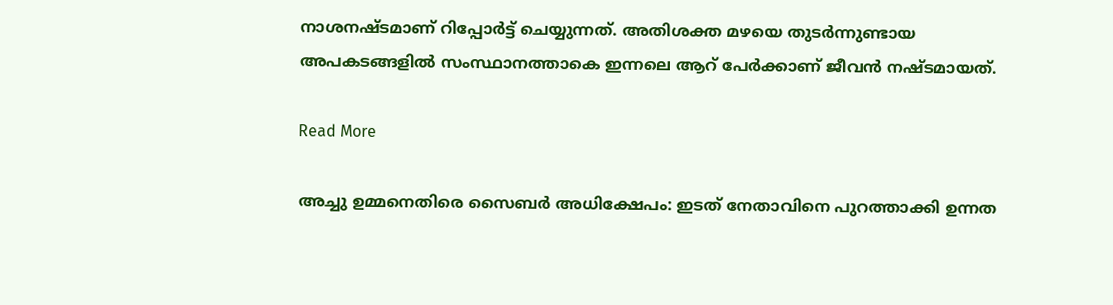നാശ‌നഷ്ടമാണ് റിപ്പോർട്ട് ചെയ്യുന്നത്. അതിശക്ത മഴയെ തുടർന്നുണ്ടായ അപകടങ്ങളിൽ സംസ്ഥാനത്താകെ ഇന്നലെ ആറ് പേർക്കാണ് ജീവൻ നഷ്ടമായത്.

Read More

അച്ചു ഉമ്മനെതിരെ സൈബർ അധിക്ഷേപം: ഇടത് നേതാവിനെ പുറത്താക്കി ഉന്നത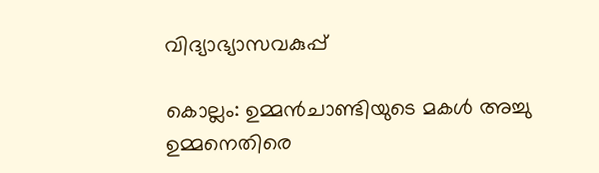വിദ്യാഭ്യാസവകുപ്പ്

കൊല്ലം: ഉമ്മൻചാണ്ടിയുടെ മകൾ അച്ചു ഉമ്മനെതിരെ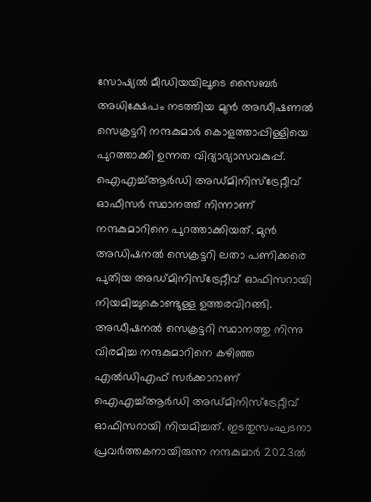സോഷ്യൽ മീഡിയയിലൂടെ സൈബർ അധിക്ഷേപം നടത്തിയ മുൻ അഡീഷണൽ സെക്രട്ടറി നന്ദകുമാർ കൊളത്താപ്പിള്ളിയെ പുറത്താക്കി ഉന്നത വിദ്യാഭ്യാസവകുപ്പ്. ഐഎച്ച്ആർഡി അഡ്‌മിനിസ്‌ട്രേറ്റീവ് ഓഫീസർ സ്ഥാനത്ത് നിന്നാണ് നന്ദകുമാറിനെ പുറത്താക്കിയത്. മുൻ അഡിഷനൽ സെക്രട്ടറി ലതാ പണിക്കരെ പുതിയ അഡ്മിനിസ്ട്രേറ്റീവ് ഓഫിസറായി നിയമിച്ചുകൊണ്ടുള്ള ഉത്തരവിറങ്ങി. അഡീഷനൽ സെക്രട്ടറി സ്ഥാനത്തു നിന്നു വിരമിച്ച നന്ദകുമാറിനെ കഴിഞ്ഞ എൽഡിഎഫ് സർക്കാറാണ് ഐഎച്ച്ആർഡി അഡ്മിനിസ്ട്രേറ്റീവ് ഓഫിസറായി നിയമിച്ചത്. ഇടതുസംഘടനാ പ്രവർത്തകനായിരുന്ന നന്ദകുമാർ 2023ൽ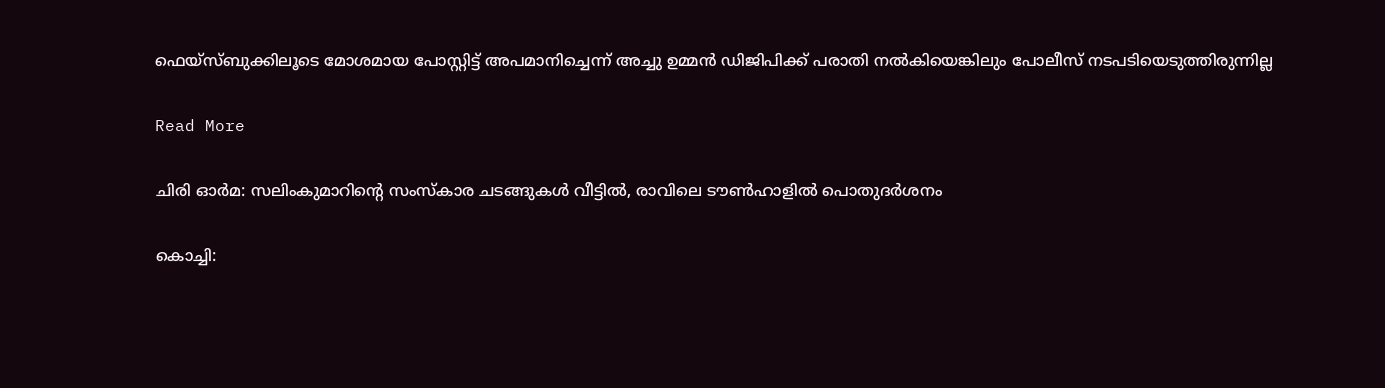ഫെയ്സ്ബുക്കിലൂടെ മോശമായ പോസ്റ്റിട്ട് അപമാനിച്ചെന്ന് അച്ചു ഉമ്മൻ ഡിജിപിക്ക് പരാതി നൽകിയെങ്കിലും പോലീസ് നടപടിയെടുത്തിരുന്നില്ല

Read More

ചിരി ഓർമ: സലിംകുമാറിൻ്റെ സംസ്കാര ചടങ്ങുകൾ വീട്ടിൽ, രാവിലെ ടൗൺഹാളിൽ പൊതുദർശനം

കൊച്ചി: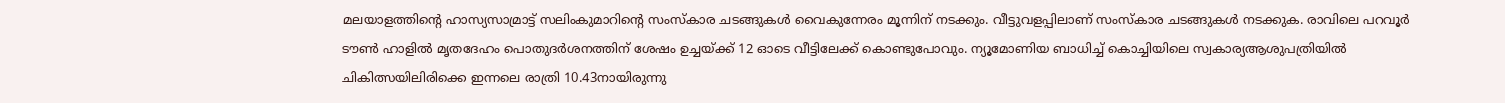മലയാളത്തിന്‍റെ ഹാസ്യസാമ്രാട്ട് സലിംകുമാറിന്‍റെ സംസ്കാര ചടങ്ങുകൾ വൈകുന്നേരം മൂന്നിന് നടക്കും. വീട്ടുവളപ്പിലാണ് സംസ്കാര ചടങ്ങുകൾ നടക്കുക. രാവിലെ പറവൂർ ടൗൺ ഹാളിൽ മൃതദേഹം പൊതുദർശനത്തിന് ശേഷം ഉച്ചയ്ക്ക് 12 ഓടെ വീട്ടിലേക്ക് കൊണ്ടുപോവും. ന്യൂമോണിയ ബാധിച്ച് കൊച്ചിയിലെ സ്വകാര്യആശുപത്രിയിൽ ചികിത്സയിലിരിക്കെ ഇന്നലെ രാത്രി 10.43നായിരുന്നു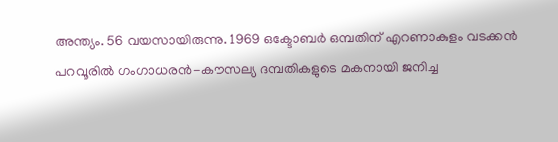അന്ത്യം. 56 വയസായിരുന്നു. 1969 ഒക്ടോബർ ഒമ്പതിന് എറണാകുളം വടക്കൻ പറവൂരിൽ ഗംഗാധരൻ-കൗസല്യ ദമ്പതികളുടെ മകനായി ജനിച്ച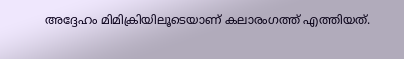അദ്ദേഹം മിമിക്രിയിലൂടെയാണ് കലാരംഗത്ത് എത്തിയത്.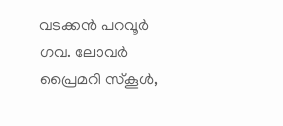വടക്കൻ പറവൂർ ഗവ. ലോവർ പ്രൈമറി സ്കൂൾ,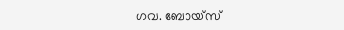ഗവ. ബോയ്സ്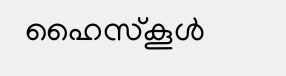ഹൈസ്കൂൾ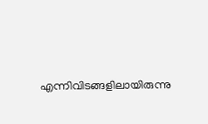എന്നിവിടങ്ങളിലായിരുന്നു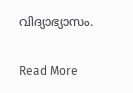വിദ്യാഭ്യാസം.

Read More